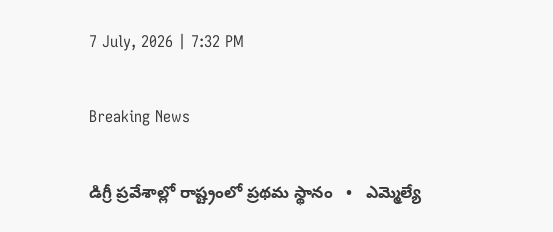7 July, 2026 | 7:32 PM

Breaking News

డిగ్రీ ప్రవేశాల్లో రాష్ట్రంలో ప్రథమ స్థానం   •   ఎమ్మెల్యే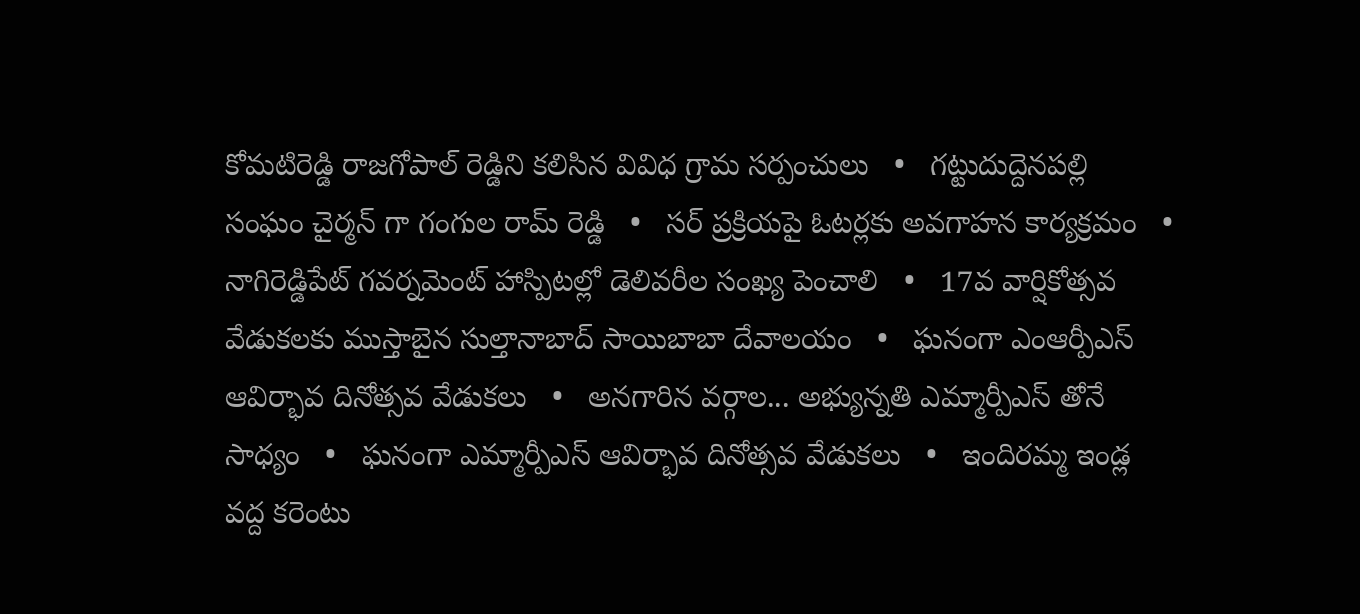కోమటిరెడ్డి రాజగోపాల్ రెడ్డిని కలిసిన వివిధ గ్రామ సర్పంచులు   •   గట్టుదుద్దెనపల్లి సంఘం చైర్మన్ గా గంగుల రామ్ రెడ్డి   •   సర్ ప్రక్రియపై ఓటర్లకు అవగాహన కార్యక్రమం   •   నాగిరెడ్డిపేట్ గవర్నమెంట్ హాస్పిటల్లో డెలివరీల సంఖ్య పెంచాలి   •   17వ వార్షికోత్సవ వేడుకలకు ముస్తాబైన సుల్తానాబాద్ సాయిబాబా దేవాలయం   •   ఘనంగా ఎంఆర్పీఎస్ ఆవిర్భావ దినోత్సవ వేడుకలు   •   అనగారిన వర్గాల... అభ్యున్నతి ఎమ్మార్పీఎస్ తోనే సాధ్యం   •   ఘనంగా ఎమ్మార్పీఎస్ ఆవిర్భావ దినోత్సవ వేడుకలు   •   ఇందిరమ్మ ఇండ్ల వద్ద కరెంటు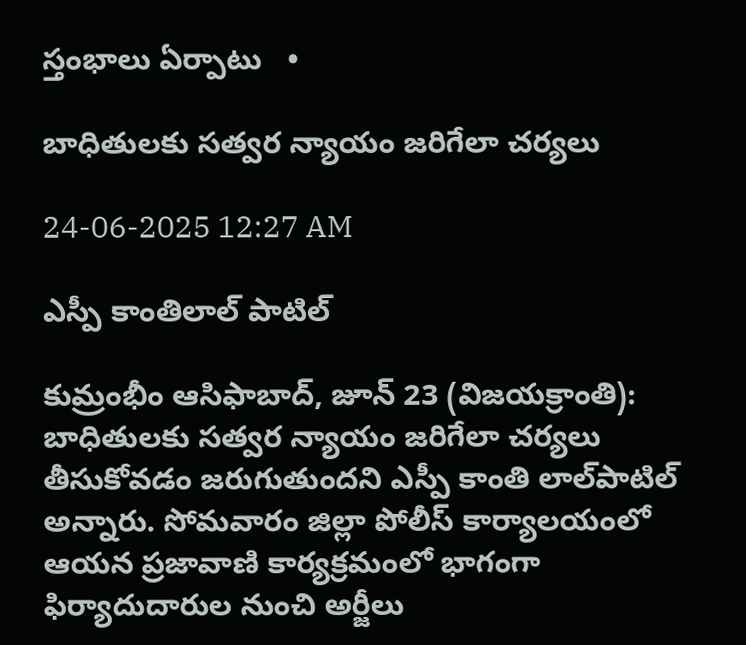స్తంభాలు ఏర్పాటు   •

బాధితులకు సత్వర న్యాయం జరిగేలా చర్యలు

24-06-2025 12:27 AM

ఎస్పీ కాంతిలాల్ పాటిల్

కుమ్రంభీం ఆసిఫాబాద్, జూన్ 23 (విజయక్రాంతి): బాధితులకు సత్వర న్యాయం జరిగేలా చర్యలు తీసుకోవడం జరుగుతుందని ఎస్పీ కాంతి లాల్‌పాటిల్ అన్నారు. సోమవారం జిల్లా పోలీస్ కార్యాలయంలో ఆయన ప్రజావాణి కార్యక్రమంలో భాగంగా ఫిర్యాదుదారుల నుంచి అర్జీలు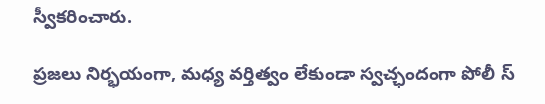స్వీకరించారు.

ప్రజలు నిర్భయంగా, మధ్య వర్తిత్వం లేకుండా స్వచ్ఛందంగా పోలీ స్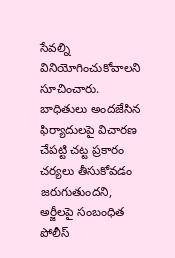సేవల్ని వినియోగించుకోవాలని సూచించారు. బాధితులు అందజేసిన ఫిర్యాదులపై విచారణ చేపట్టి చట్ట ప్రకారం చర్యలు తీసుకోవడం జరుగుతుందని, అర్జీలపై సంబంధిత పోలీస్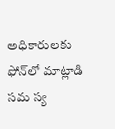అధికారులకు ఫోన్‌లో మాట్లాడి సమ స్య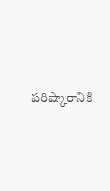పరిష్కారానికి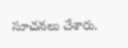సూచనలు చేశారు.